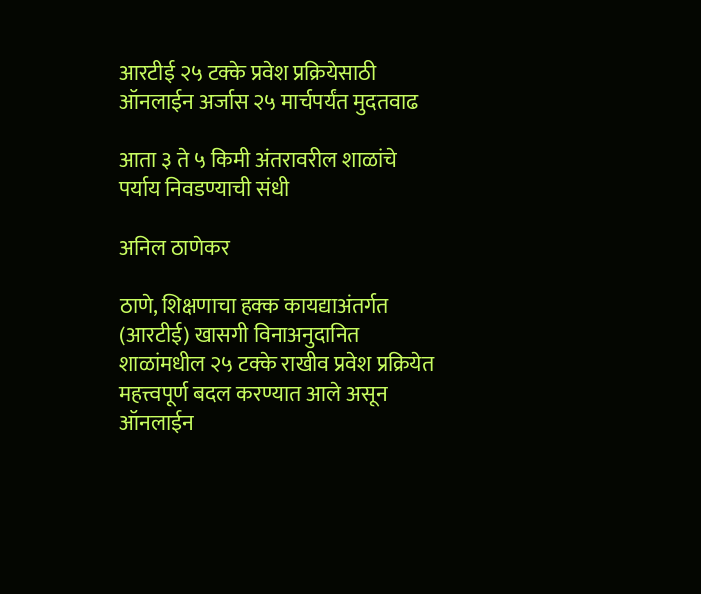आरटीई २५ टक्के प्रवेश प्रक्रियेसाठी ऑनलाईन अर्जास २५ मार्चपर्यंत मुदतवाढ

आता ३ ते ५ किमी अंतरावरील शाळांचे पर्याय निवडण्याची संधी

अनिल ठाणेकर

ठाणे, शिक्षणाचा हक्क कायद्याअंतर्गत (आरटीई) खासगी विनाअनुदानित शाळांमधील २५ टक्के राखीव प्रवेश प्रक्रियेत महत्त्वपूर्ण बदल करण्यात आले असून ऑनलाईन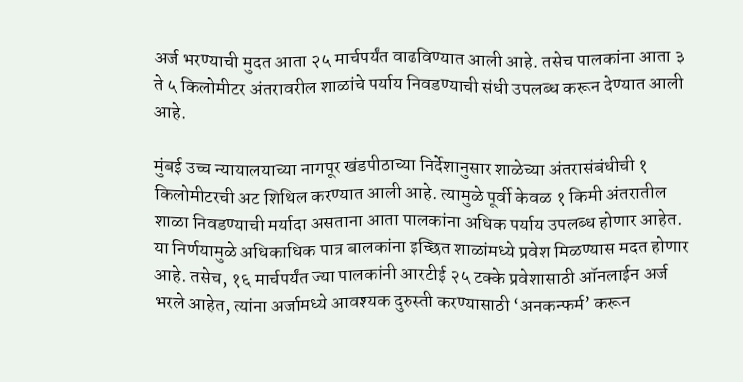अर्ज भरण्याची मुदत आता २५ मार्चपर्यंत वाढविण्यात आली आहे. तसेच पालकांना आता ३ ते ५ किलोमीटर अंतरावरील शाळांचे पर्याय निवडण्याची संधी उपलब्ध करून देण्यात आली आहे.

मुंबई उच्च न्यायालयाच्या नागपूर खंडपीठाच्या निर्देशानुसार शाळेच्या अंतरासंबंधीची १ किलोमीटरची अट शिथिल करण्यात आली आहे. त्यामुळे पूर्वी केवळ १ किमी अंतरातील शाळा निवडण्याची मर्यादा असताना आता पालकांना अधिक पर्याय उपलब्ध होणार आहेत. या निर्णयामुळे अधिकाधिक पात्र बालकांना इच्छित शाळांमध्ये प्रवेश मिळण्यास मदत होणार आहे. तसेच, १६ मार्चपर्यंत ज्या पालकांनी आरटीई २५ टक्के प्रवेशासाठी ऑनलाईन अर्ज भरले आहेत, त्यांना अर्जामध्ये आवश्यक दुरुस्ती करण्यासाठी ‘अनकन्फर्म’ करून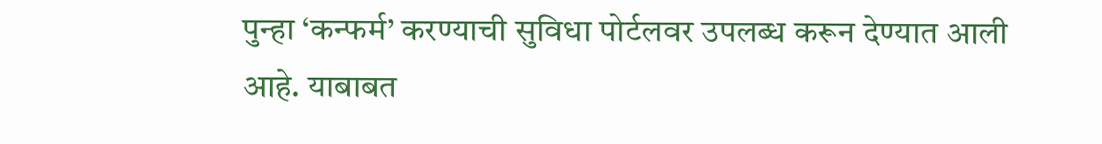पुन्हा ‘कन्फर्म’ करण्याची सुविधा पोर्टलवर उपलब्ध करून देण्यात आली आहे. याबाबत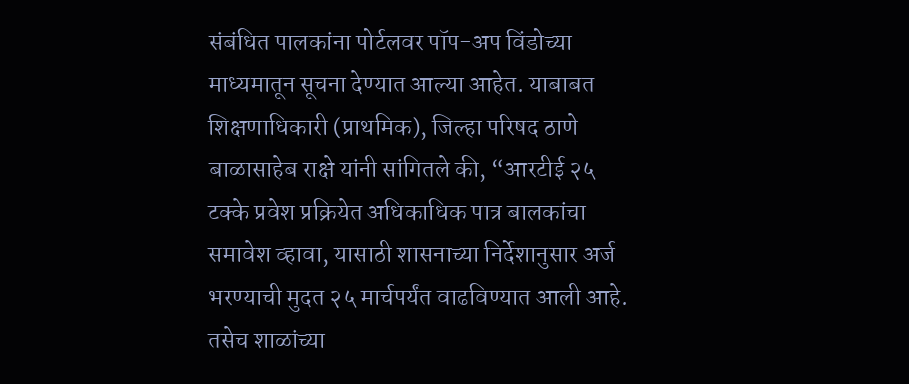संबंधित पालकांना पोर्टलवर पॉप-अप विंडोच्या माध्यमातून सूचना देण्यात आल्या आहेत. याबाबत शिक्षणाधिकारी (प्राथमिक), जिल्हा परिषद ठाणे बाळासाहेब राक्षे यांनी सांगितले की, “आरटीई २५ टक्के प्रवेश प्रक्रियेत अधिकाधिक पात्र बालकांचा समावेश व्हावा, यासाठी शासनाच्या निर्देशानुसार अर्ज भरण्याची मुदत २५ मार्चपर्यंत वाढविण्यात आली आहे. तसेच शाळांच्या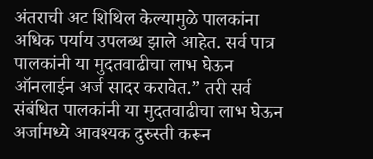अंतराची अट शिथिल केल्यामुळे पालकांना अधिक पर्याय उपलब्ध झाले आहेत. सर्व पात्र पालकांनी या मुदतवाढीचा लाभ घेऊन ऑनलाईन अर्ज सादर करावेत.” तरी सर्व संबंधित पालकांनी या मुदतवाढीचा लाभ घेऊन अर्जामध्ये आवश्यक दुरुस्ती करून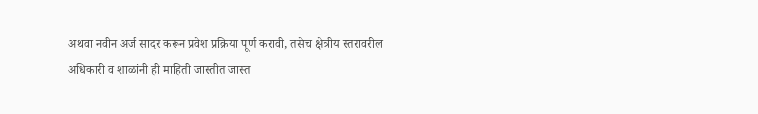अथवा नवीन अर्ज सादर करून प्रवेश प्रक्रिया पूर्ण करावी, तसेच क्षेत्रीय स्तरावरील अधिकारी व शाळांनी ही माहिती जास्तीत जास्त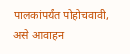पालकांपर्यंत पोहोचवावी, असे आवाहन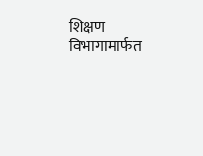शिक्षण विभागामार्फत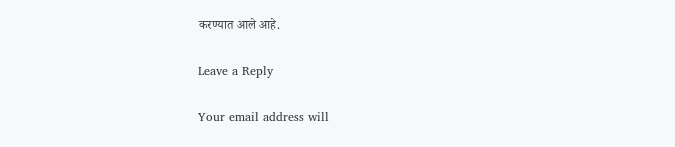करण्यात आले आहे.

Leave a Reply

Your email address will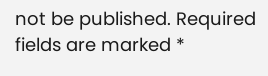not be published. Required fields are marked *